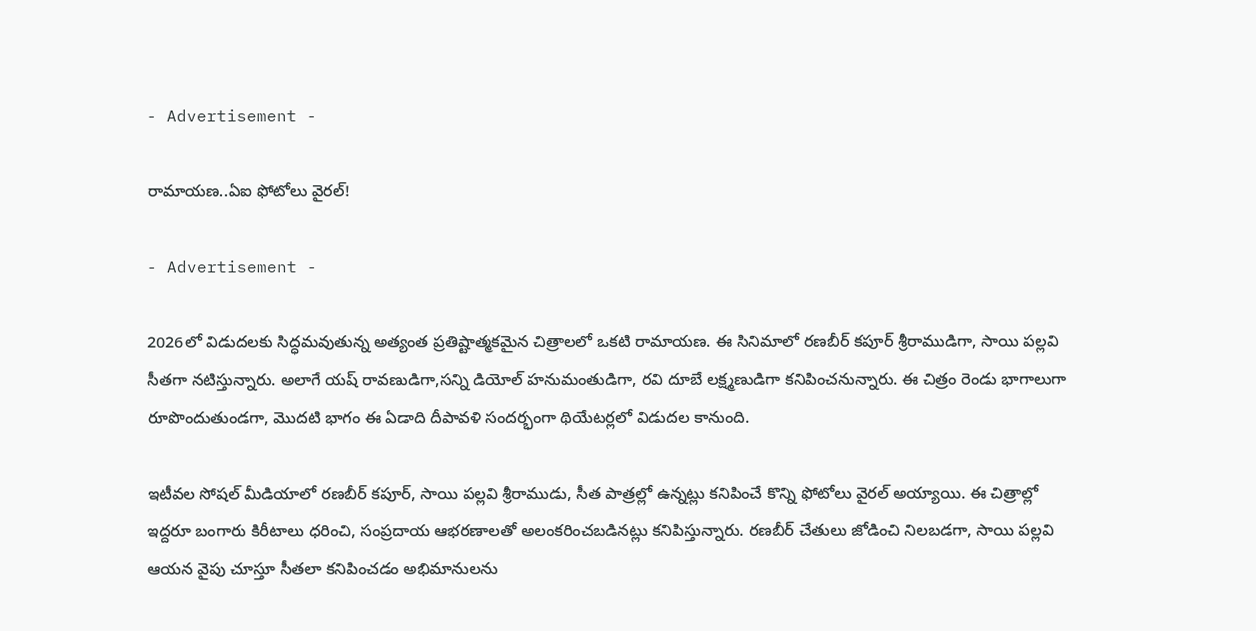- Advertisement -

రామాయణ..ఏఐ ఫోటోలు వైరల్!

- Advertisement -

2026లో విడుదలకు సిద్ధమవుతున్న అత్యంత ప్రతిష్టాత్మకమైన చిత్రాలలో ఒకటి రామాయణ. ఈ సినిమాలో రణబీర్ కపూర్ శ్రీరాముడిగా, సాయి పల్లవి సీతగా నటిస్తున్నారు. అలాగే యష్ రావణుడిగా,సన్ని డియోల్ హనుమంతుడిగా, రవి దూబే లక్ష్మణుడిగా కనిపించనున్నారు. ఈ చిత్రం రెండు భాగాలుగా రూపొందుతుండగా, మొదటి భాగం ఈ ఏడాది దీపావళి సందర్భంగా థియేటర్లలో విడుదల కానుంది.

ఇటీవల సోషల్ మీడియాలో రణబీర్ కపూర్, సాయి పల్లవి శ్రీరాముడు, సీత పాత్రల్లో ఉన్నట్లు కనిపించే కొన్ని ఫోటోలు వైరల్ అయ్యాయి. ఈ చిత్రాల్లో ఇద్దరూ బంగారు కిరీటాలు ధరించి, సంప్రదాయ ఆభరణాలతో అలంకరించబడినట్లు కనిపిస్తున్నారు. రణబీర్ చేతులు జోడించి నిలబడగా, సాయి పల్లవి ఆయన వైపు చూస్తూ సీతలా కనిపించడం అభిమానులను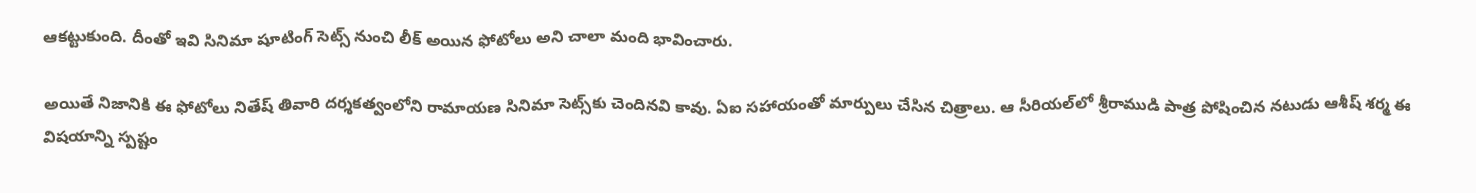ఆకట్టుకుంది. దీంతో ఇవి సినిమా షూటింగ్ సెట్స్ నుంచి లీక్ అయిన ఫోటోలు అని చాలా మంది భావించారు.

అయితే నిజానికి ఈ ఫోటోలు నితేష్ తివారి దర్శకత్వంలోని రామాయణ సినిమా సెట్స్‌కు చెందినవి కావు. ఏఐ సహాయంతో మార్పులు చేసిన చిత్రాలు. ఆ సీరియల్‌లో శ్రీరాముడి పాత్ర పోషించిన నటుడు ఆశీష్ శర్మ ఈ విషయాన్ని స్పష్టం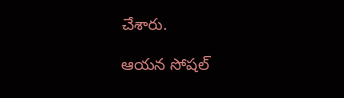చేశారు.

ఆయన సోషల్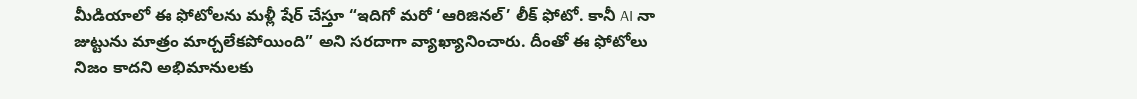మీడియాలో ఈ ఫోటోలను మళ్లీ షేర్ చేస్తూ “ఇదిగో మరో ‘ఆరిజినల్’ లీక్ ఫోటో. కానీ AI నా జుట్టును మాత్రం మార్చలేకపోయింది” అని సరదాగా వ్యాఖ్యానించారు. దీంతో ఈ ఫోటోలు నిజం కాదని అభిమానులకు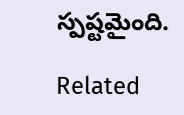స్పష్టమైంది.

Related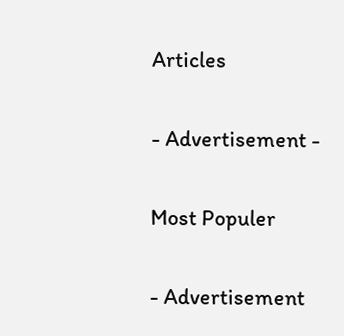Articles

- Advertisement -

Most Populer

- Advertisement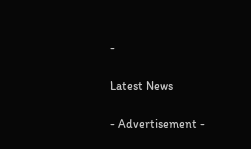-

Latest News

- Advertisement -